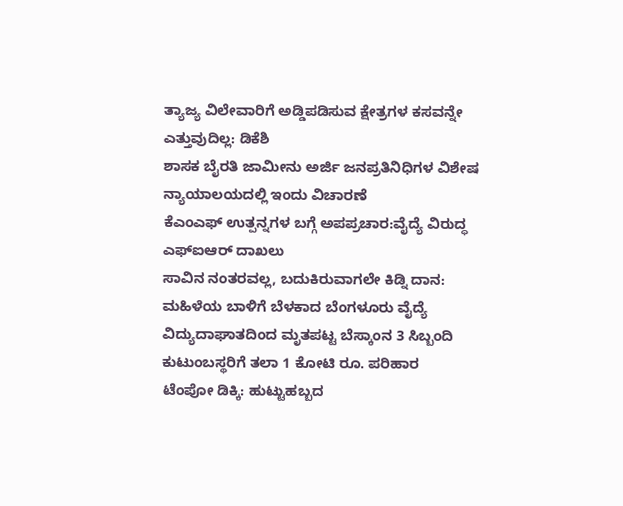ತ್ಯಾಜ್ಯ ವಿಲೇವಾರಿಗೆ ಅಡ್ಡಿಪಡಿಸುವ ಕ್ಷೇತ್ರಗಳ ಕಸವನ್ನೇ ಎತ್ತುವುದಿಲ್ಲ: ಡಿಕೆಶಿ
ಶಾಸಕ ಬೈರತಿ ಜಾಮೀನು ಅರ್ಜಿ ಜನಪ್ರತಿನಿಧಿಗಳ ವಿಶೇಷ ನ್ಯಾಯಾಲಯದಲ್ಲಿ ಇಂದು ವಿಚಾರಣೆ
ಕೆಎಂಎಫ್ ಉತ್ಪನ್ನಗಳ ಬಗ್ಗೆ ಅಪಪ್ರಚಾರ:ವೈದ್ಯೆ ವಿರುದ್ಧ ಎಫ್ಐಆರ್ ದಾಖಲು
ಸಾವಿನ ನಂತರವಲ್ಲ, ಬದುಕಿರುವಾಗಲೇ ಕಿಡ್ನಿ ದಾನ: ಮಹಿಳೆಯ ಬಾಳಿಗೆ ಬೆಳಕಾದ ಬೆಂಗಳೂರು ವೈದ್ಯೆ
ವಿದ್ಯುದಾಘಾತದಿಂದ ಮೃತಪಟ್ಟ ಬೆಸ್ಕಾಂನ 3 ಸಿಬ್ಬಂದಿ ಕುಟುಂಬಸ್ಥರಿಗೆ ತಲಾ 1 ಕೋಟಿ ರೂ. ಪರಿಹಾರ
ಟೆಂಪೋ ಡಿಕ್ಕಿ: ಹುಟ್ಟುಹಬ್ಬದ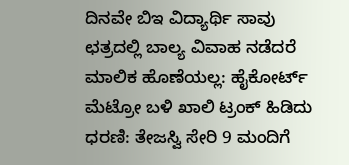ದಿನವೇ ಬಿಇ ವಿದ್ಯಾರ್ಥಿ ಸಾವು
ಛತ್ರದಲ್ಲಿ ಬಾಲ್ಯ ವಿವಾಹ ನಡೆದರೆ ಮಾಲಿಕ ಹೊಣೆಯಲ್ಲ: ಹೈಕೋರ್ಟ್
ಮೆಟ್ರೋ ಬಳಿ ಖಾಲಿ ಟ್ರಂಕ್ ಹಿಡಿದು ಧರಣಿ: ತೇಜಸ್ವಿ ಸೇರಿ 9 ಮಂದಿಗೆ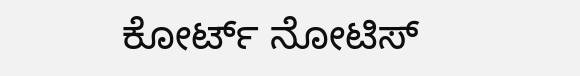ಕೋರ್ಟ್ ನೋಟಿಸ್